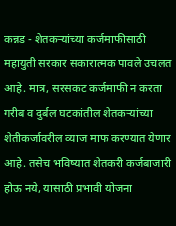कन्नड - शेतकऱ्यांच्या कर्जमाफीसाठी महायुती सरकार सकारात्मक पावले उचलत आहे. मात्र, सरसकट कर्जमाफी न करता गरीब व दुर्बल घटकांतील शेतकऱ्यांच्या शेतीकर्जावरील व्याज माफ करण्यात येणार आहे. तसेच भविष्यात शेतकरी कर्जबाजारी होऊ नये, यासाठी प्रभावी योजना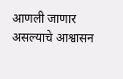आणली जाणार असल्याचे आश्वासन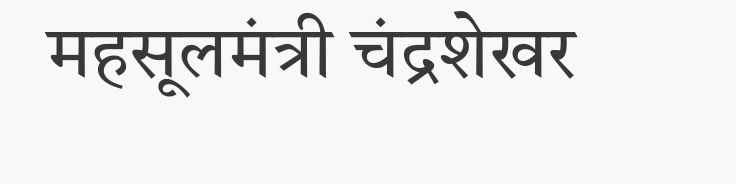महसूलमंत्री चंद्रशेखर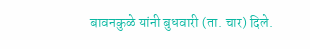बावनकुळे यांनी बुधवारी (ता. चार) दिले.